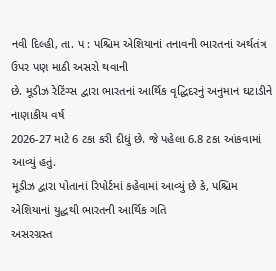નવી દિલ્હી, તા. પ : પશ્ચિમ એશિયાનાં તનાવની ભારતનાં અર્થતંત્ર ઉપર પણ માઠી અસરો થવાની
છે. મૂડીઝ રેટિંગ્સ દ્વારા ભારતનાં આર્થિક વૃદ્ધિદરનું અનુમાન ઘટાડીને નાણાકીય વર્ષ
2026-27 માટે 6 ટકા કરી દીધું છે. જે પહેલા 6.8 ટકા આંકવામાં આવ્યું હતું.
મૂડીઝ દ્વારા પોતાનાં રિપોર્ટમાં કહેવામાં આવ્યું છે કે, પશ્ચિમ એશિયાનાં યુદ્ધથી ભારતની આર્થિક ગતિ
અસરગ્રસ્ત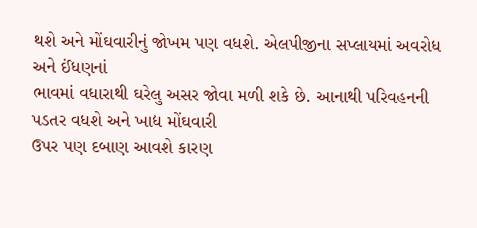થશે અને મોંઘવારીનું જોખમ પણ વધશે. એલપીજીના સપ્લાયમાં અવરોધ અને ઈંધણનાં
ભાવમાં વધારાથી ઘરેલુ અસર જોવા મળી શકે છે. આનાથી પરિવહનની પડતર વધશે અને ખાદ્ય મોંઘવારી
ઉપર પણ દબાણ આવશે કારણ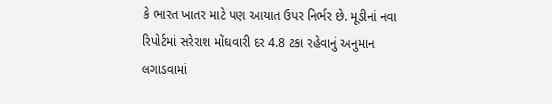કે ભારત ખાતર માટે પણ આયાત ઉપર નિર્ભર છે. મૂડીનાં નવા રિપોર્ટમાં સરેરાશ મોંઘવારી દર 4.8 ટકા રહેવાનું અનુમાન લગાડવામાં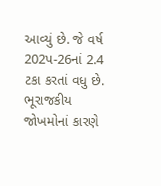આવ્યું છે. જે વર્ષ 202પ-26નાં 2.4 ટકા કરતાં વધુ છે. ભૂરાજકીય જોખમોનાં કારણે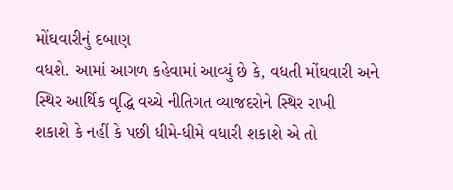મોંઘવારીનું દબાણ
વધશે. આમાં આગળ કહેવામાં આવ્યું છે કે, વધતી મોંઘવારી અને સ્થિર આર્થિક વૃદ્ધિ વચ્ચે નીતિગત વ્યાજદરોને સ્થિર રાખી
શકાશે કે નહીં કે પછી ધીમે-ધીમે વધારી શકાશે એ તો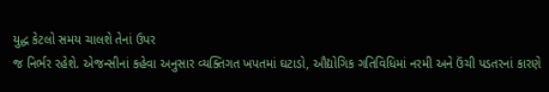યુદ્ધ કેટલો સમય ચાલશે તેનાં ઉપર
જ નિર્ભર રહેશે. એજન્સીનાં કહેવા અનુસાર વ્યક્તિગત ખપતમાં ઘટાડો, ઔદ્યોગિક ગતિવિધિમાં નરમી અને ઉંચી પડતરનાં કારણે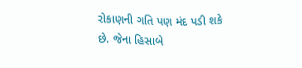રોકાણની ગતિ પણ મંદ પડી શકે
છે. જેના હિસાબે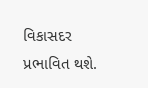વિકાસદર પ્રભાવિત થશે.